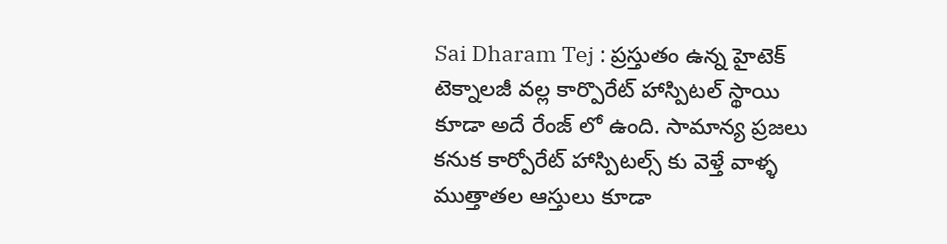Sai Dharam Tej : ప్రస్తుతం ఉన్న హైటెక్ టెక్నాలజీ వల్ల కార్పొరేట్ హాస్పిటల్ స్థాయి కూడా అదే రేంజ్ లో ఉంది. సామాన్య ప్రజలు కనుక కార్పోరేట్ హాస్పిటల్స్ కు వెళ్తే వాళ్ళ ముత్తాతల ఆస్తులు కూడా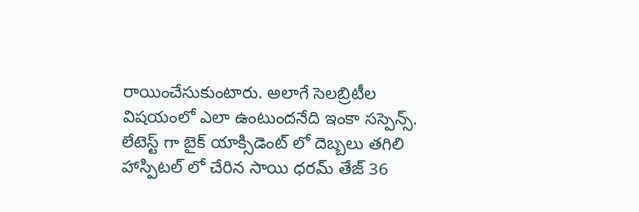రాయించేసుకుంటారు. అలాగే సెలబ్రిటీల విషయంలో ఎలా ఉంటుందనేది ఇంకా సస్పెన్స్. లేటెస్ట్ గా బైక్ యాక్సిడెంట్ లో దెబ్బలు తగిలి హాస్పిటల్ లో చేరిన సాయి ధరమ్ తేజ్ 36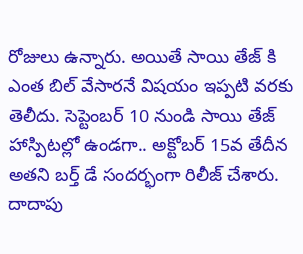రోజులు ఉన్నారు. అయితే సాయి తేజ్ కి ఎంత బిల్ వేసారనే విషయం ఇప్పటి వరకు తెలీదు. సెప్టెంబర్ 10 నుండి సాయి తేజ్ హాస్పిటల్లో ఉండగా.. అక్టోబర్ 15వ తేదీన అతని బర్త్ డే సందర్భంగా రిలీజ్ చేశారు.
దాదాపు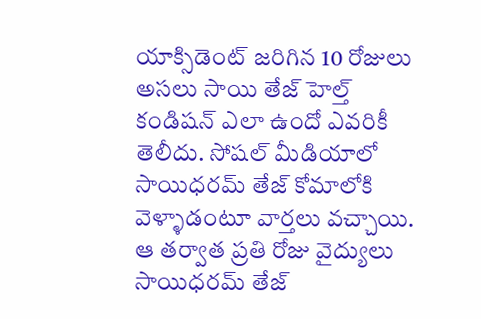యాక్సిడెంట్ జరిగిన 10 రోజులు అసలు సాయి తేజ్ హెల్త్ కండిషన్ ఎలా ఉందో ఎవరికీ తెలీదు. సోషల్ మీడియాలో సాయిధరమ్ తేజ్ కోమాలోకి వెళ్ళాడంటూ వార్తలు వచ్చాయి. ఆ తర్వాత ప్రతి రోజు వైద్యులు సాయిధరమ్ తేజ్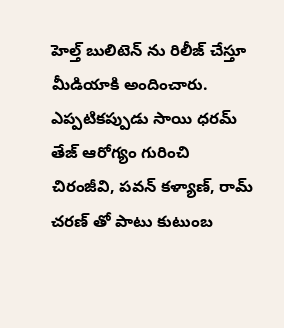హెల్త్ బులిటెన్ ను రిలీజ్ చేస్తూ మీడియాకి అందించారు. ఎప్పటికప్పుడు సాయి ధరమ్ తేజ్ ఆరోగ్యం గురించి చిరంజీవి, పవన్ కళ్యాణ్, రామ్ చరణ్ తో పాటు కుటుంబ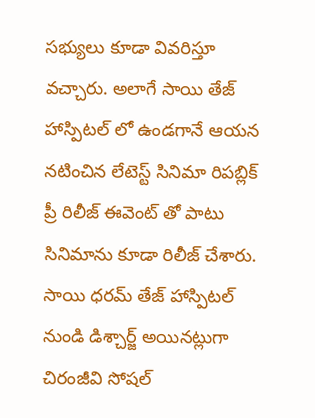సభ్యులు కూడా వివరిస్తూ వచ్చారు. అలాగే సాయి తేజ్ హాస్పిటల్ లో ఉండగానే ఆయన నటించిన లేటెస్ట్ సినిమా రిపబ్లిక్ ప్రీ రిలీజ్ ఈవెంట్ తో పాటు సినిమాను కూడా రిలీజ్ చేశారు.
సాయి ధరమ్ తేజ్ హాస్పిటల్ నుండి డిశ్చార్జ్ అయినట్లుగా చిరంజీవి సోషల్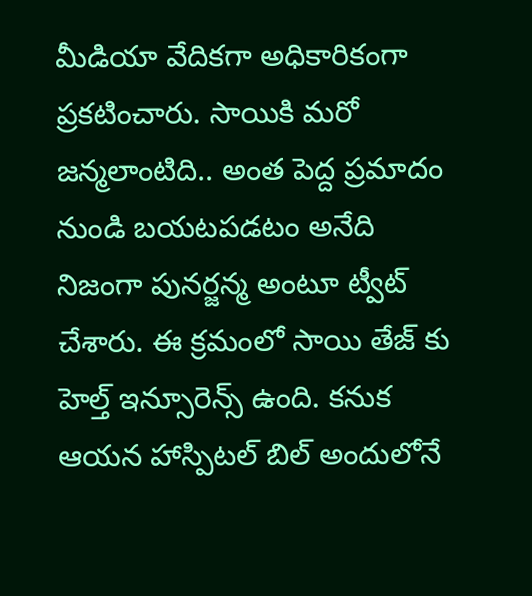మీడియా వేదికగా అధికారికంగా ప్రకటించారు. సాయికి మరో జన్మలాంటిది.. అంత పెద్ద ప్రమాదం నుండి బయటపడటం అనేది నిజంగా పునర్జన్మ అంటూ ట్వీట్ చేశారు. ఈ క్రమంలో సాయి తేజ్ కు హెల్త్ ఇన్సూరెన్స్ ఉంది. కనుక ఆయన హాస్పిటల్ బిల్ అందులోనే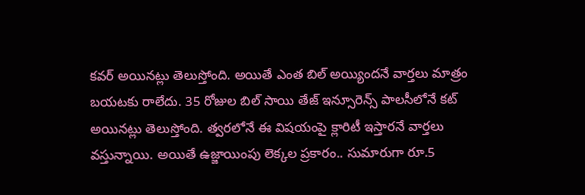కవర్ అయినట్లు తెలుస్తోంది. అయితే ఎంత బిల్ అయ్యిందనే వార్తలు మాత్రం బయటకు రాలేదు. 35 రోజుల బిల్ సాయి తేజ్ ఇన్సూరెన్స్ పాలసీలోనే కట్ అయినట్లు తెలుస్తోంది. త్వరలోనే ఈ విషయంపై క్లారిటీ ఇస్తారనే వార్తలు వస్తున్నాయి. అయితే ఉజ్జాయింపు లెక్కల ప్రకారం.. సుమారుగా రూ.5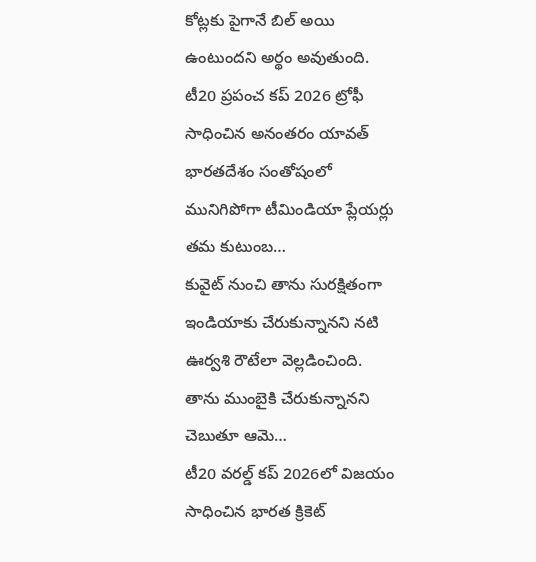కోట్లకు పైగానే బిల్ అయి ఉంటుందని అర్థం అవుతుంది.
టీ20 ప్రపంచ కప్ 2026 ట్రోఫీ సాధించిన అనంతరం యావత్ భారతదేశం సంతోషంలో మునిగిపోగా టీమిండియా ప్లేయర్లు తమ కుటుంబ…
కువైట్ నుంచి తాను సురక్షితంగా ఇండియాకు చేరుకున్నానని నటి ఊర్వశి రౌటేలా వెల్లడించింది. తాను ముంబైకి చేరుకున్నానని చెబుతూ ఆమె…
టీ20 వరల్డ్ కప్ 2026లో విజయం సాధించిన భారత క్రికెట్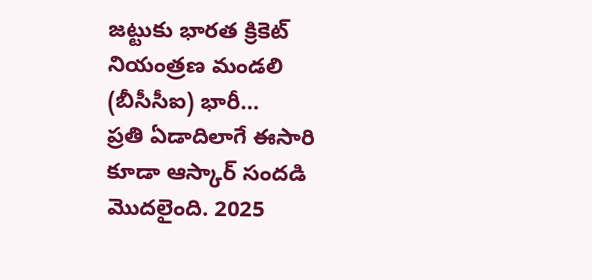జట్టుకు భారత క్రికెట్ నియంత్రణ మండలి (బీసీసీఐ) భారీ…
ప్రతి ఏడాదిలాగే ఈసారి కూడా ఆస్కార్ సందడి మొదలైంది. 2025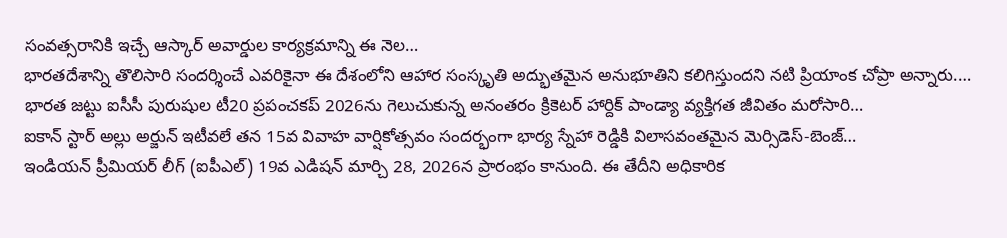సంవత్సరానికి ఇచ్చే ఆస్కార్ అవార్డుల కార్యక్రమాన్ని ఈ నెల…
భారతదేశాన్ని తొలిసారి సందర్శించే ఎవరికైనా ఈ దేశంలోని ఆహార సంస్కృతి అద్భుతమైన అనుభూతిని కలిగిస్తుందని నటి ప్రియాంక చోప్రా అన్నారు.…
భారత జట్టు ఐసీసీ పురుషుల టీ20 ప్రపంచకప్ 2026ను గెలుచుకున్న అనంతరం క్రికెటర్ హార్దిక్ పాండ్యా వ్యక్తిగత జీవితం మరోసారి…
ఐకాన్ స్టార్ అల్లు అర్జున్ ఇటీవలే తన 15వ వివాహ వార్షికోత్సవం సందర్భంగా భార్య స్నేహా రెడ్డికి విలాసవంతమైన మెర్సిడెస్-బెంజ్…
ఇండియన్ ప్రీమియర్ లీగ్ (ఐపీఎల్) 19వ ఎడిషన్ మార్చి 28, 2026న ప్రారంభం కానుంది. ఈ తేదీని అధికారిక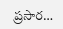ప్రసార…